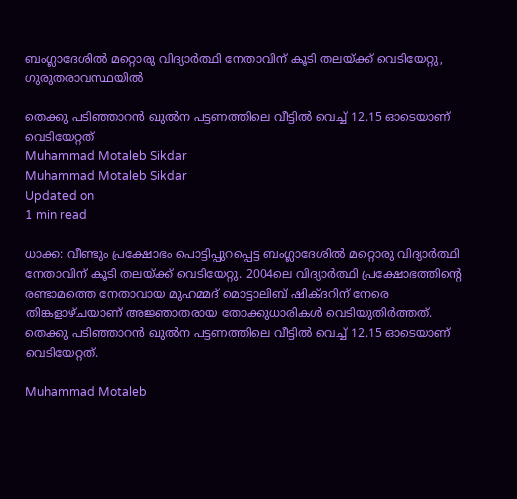ബംഗ്ലാദേശില്‍ മറ്റൊരു വിദ്യാര്‍ത്ഥി നേതാവിന് കൂടി തലയ്ക്ക് വെടിയേറ്റു, ഗുരുതരാവസ്ഥയില്‍

തെക്കു പടിഞ്ഞാറന്‍ ഖുല്‍ന പട്ടണത്തിലെ വീട്ടില്‍ വെച്ച് 12.15 ഓടെയാണ് വെടിയേറ്റത്
Muhammad Motaleb Sikdar
Muhammad Motaleb Sikdar
Updated on
1 min read

ധാക്ക: വീണ്ടും പ്രക്ഷോഭം പൊട്ടിപ്പുറപ്പെട്ട ബംഗ്ലാദേശില്‍ മറ്റൊരു വിദ്യാര്‍ത്ഥി നേതാവിന് കൂടി തലയ്ക്ക് വെടിയേറ്റു. 2004ലെ വിദ്യാര്‍ത്ഥി പ്രക്ഷോഭത്തിന്റെ രണ്ടാമത്തെ നേതാവായ മുഹമ്മദ് മൊട്ടാലിബ് ഷിക്ദറിന് നേരെ തിങ്കളാഴ്ചയാണ് അജ്ഞാതരായ തോക്കുധാരികള്‍ വെടിയുതിര്‍ത്തത്. തെക്കു പടിഞ്ഞാറന്‍ ഖുല്‍ന പട്ടണത്തിലെ വീട്ടില്‍ വെച്ച് 12.15 ഓടെയാണ് വെടിയേറ്റത്.

Muhammad Motaleb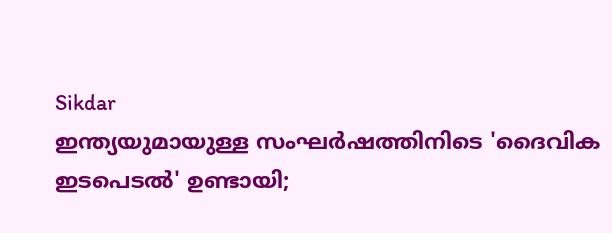Sikdar
ഇന്ത്യയുമായുള്ള സംഘര്‍ഷത്തിനിടെ 'ദൈവിക ഇടപെടല്‍' ഉണ്ടായി;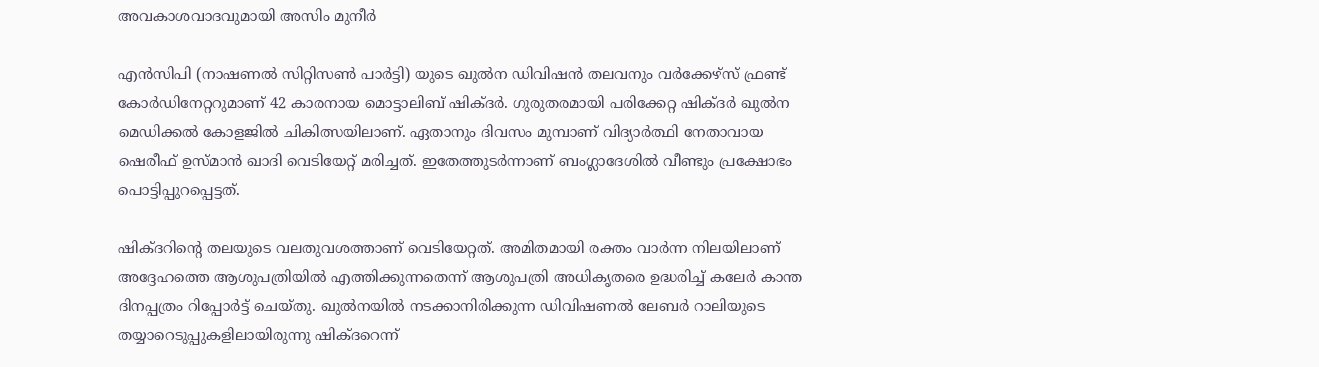അവകാശവാദവുമായി അസിം മുനീര്‍

എന്‍സിപി (നാഷണല്‍ സിറ്റിസണ്‍ പാര്‍ട്ടി) യുടെ ഖുല്‍ന ഡിവിഷന്‍ തലവനും വര്‍ക്കേഴ്‌സ് ഫ്രണ്ട് കോര്‍ഡിനേറ്ററുമാണ് 42 കാരനായ മൊട്ടാലിബ് ഷിക്ദര്‍. ഗുരുതരമായി പരിക്കേറ്റ ഷിക്ദര്‍ ഖുല്‍ന മെഡിക്കല്‍ കോളജില്‍ ചികിത്സയിലാണ്. ഏതാനും ദിവസം മുമ്പാണ് വിദ്യാര്‍ത്ഥി നേതാവായ ഷെരീഫ് ഉസ്മാന്‍ ഖാദി വെടിയേറ്റ് മരിച്ചത്. ഇതേത്തുടര്‍ന്നാണ് ബംഗ്ലാദേശില്‍ വീണ്ടും പ്രക്ഷോഭം പൊട്ടിപ്പുറപ്പെട്ടത്.

ഷിക്ദറിന്റെ തലയുടെ വലതുവശത്താണ് വെടിയേറ്റത്. അമിതമായി രക്തം വാര്‍ന്ന നിലയിലാണ് അദ്ദേഹത്തെ ആശുപത്രിയില്‍ എത്തിക്കുന്നതെന്ന് ആശുപത്രി അധികൃതരെ ഉദ്ധരിച്ച് കലേര്‍ കാന്ത ദിനപ്പത്രം റിപ്പോര്‍ട്ട് ചെയ്തു. ഖുല്‍നയില്‍ നടക്കാനിരിക്കുന്ന ഡിവിഷണല്‍ ലേബര്‍ റാലിയുടെ തയ്യാറെടുപ്പുകളിലായിരുന്നു ഷിക്ദറെന്ന്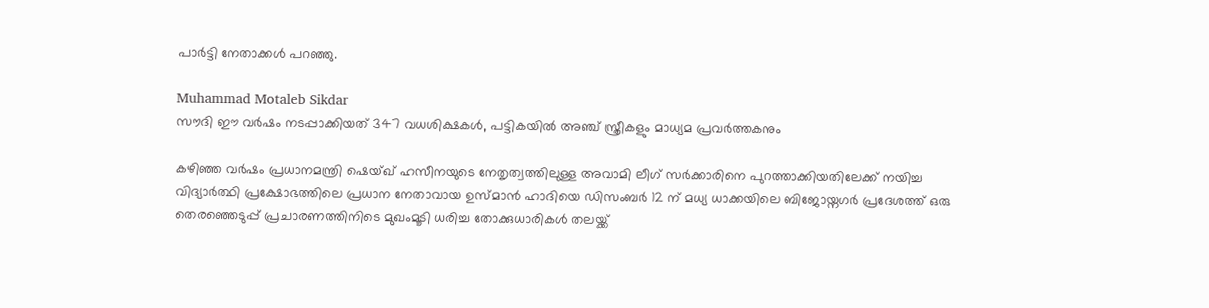പാര്‍ട്ടി നേതാക്കള്‍ പറഞ്ഞു.

Muhammad Motaleb Sikdar
സൗദി ഈ വര്‍ഷം നടപ്പാക്കിയത് 347 വധശിക്ഷകള്‍, പട്ടികയില്‍ അഞ്ച് സ്ത്രീകളും മാധ്യമ പ്രവര്‍ത്തകനും

കഴിഞ്ഞ വര്‍ഷം പ്രധാനമന്ത്രി ഷെയ്ഖ് ഹസീനയുടെ നേതൃത്വത്തിലുള്ള അവാമി ലീഗ് സര്‍ക്കാരിനെ പുറത്താക്കിയതിലേക്ക് നയിച്ച വിദ്യാര്‍ത്ഥി പ്രക്ഷോഭത്തിലെ പ്രധാന നേതാവായ ഉസ്മാന്‍ ഹാദിയെ ഡിസംബര്‍ 12 ന് മധ്യ ധാക്കയിലെ ബിജോയ്നഗര്‍ പ്രദേശത്ത് ഒരു തെരഞ്ഞെടുപ്പ് പ്രചാരണത്തിനിടെ മുഖംമൂടി ധരിച്ച തോക്കുധാരികള്‍ തലയ്ക്ക്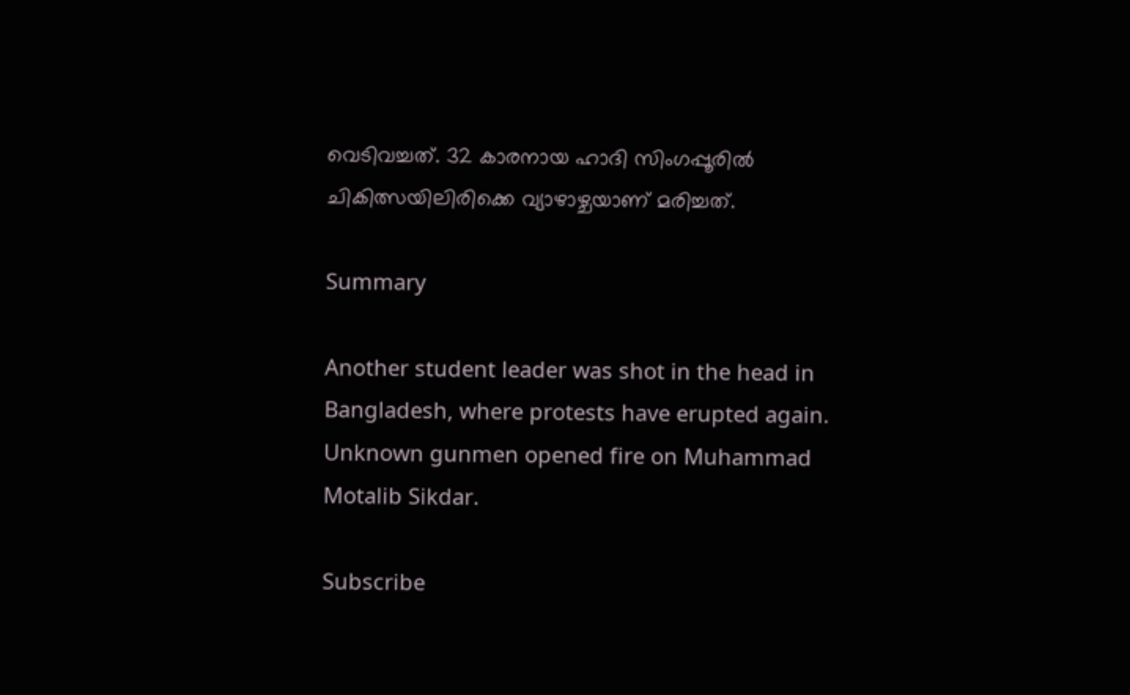വെടിവച്ചത്. 32 കാരനായ ഹാദി സിംഗപ്പൂരില്‍ ചികിത്സയിലിരിക്കെ വ്യാഴാഴ്ചയാണ് മരിച്ചത്.

Summary

Another student leader was shot in the head in Bangladesh, where protests have erupted again. Unknown gunmen opened fire on Muhammad Motalib Sikdar.

Subscribe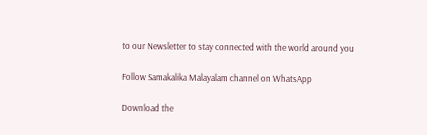to our Newsletter to stay connected with the world around you

Follow Samakalika Malayalam channel on WhatsApp

Download the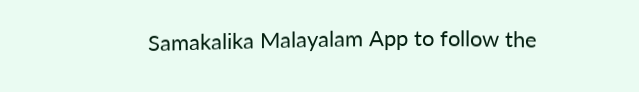Samakalika Malayalam App to follow the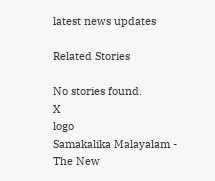latest news updates

Related Stories

No stories found.
X
logo
Samakalika Malayalam - The New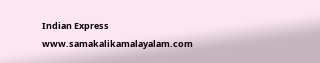Indian Express
www.samakalikamalayalam.com